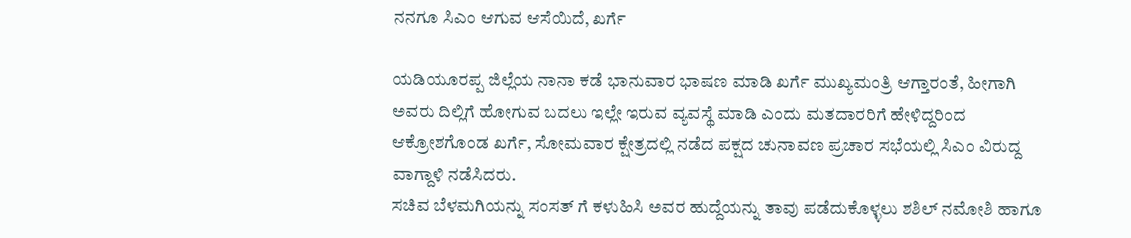ನನಗೂ ಸಿಎಂ ಆಗುವ ಆಸೆಯಿದೆ, ಖರ್ಗೆ

ಯಡಿಯೂರಪ್ಪ ಜಿಲ್ಲೆಯ ನಾನಾ ಕಡೆ ಭಾನುವಾರ ಭಾಷಣ ಮಾಡಿ ಖರ್ಗೆ ಮುಖ್ಯಮಂತ್ರಿ ಆಗ್ತಾರಂತೆ, ಹೀಗಾಗಿ ಅವರು ದಿಲ್ಲಿಗೆ ಹೋಗುವ ಬದಲು ಇಲ್ಲೇ ಇರುವ ವ್ಯವಸ್ಥೆ ಮಾಡಿ ಎಂದು ಮತದಾರರಿಗೆ ಹೇಳಿದ್ದರಿಂದ ಆಕ್ರೋಶಗೊಂಡ ಖರ್ಗೆ, ಸೋಮವಾರ ಕ್ಷೇತ್ರದಲ್ಲಿ ನಡೆದ ಪಕ್ಷದ ಚುನಾವಣ ಪ್ರಚಾರ ಸಭೆಯಲ್ಲಿ ಸಿಎಂ ವಿರುದ್ದ ವಾಗ್ದಾಳಿ ನಡೆಸಿದರು.
ಸಚಿವ ಬೆಳಮಗಿಯನ್ನು ಸಂಸತ್ ಗೆ ಕಳುಹಿಸಿ ಅವರ ಹುದ್ದೆಯನ್ನು ತಾವು ಪಡೆದುಕೊಳ್ಳಲು ಶಶಿಲ್ ನಮೋಶಿ ಹಾಗೂ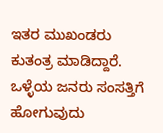ಇತರ ಮುಖಂಡರು ಕುತಂತ್ರ ಮಾಡಿದ್ದಾರೆ. ಒಳ್ಳೆಯ ಜನರು ಸಂಸತ್ತಿಗೆ ಹೋಗುವುದು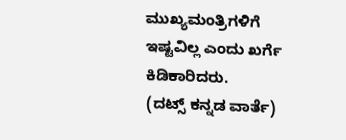ಮುಖ್ಯಮಂತ್ರಿಗಳಿಗೆ ಇಷ್ಟವಿಲ್ಲ ಎಂದು ಖರ್ಗೆ ಕಿಡಿಕಾರಿದರು.
(ದಟ್ಸ್ ಕನ್ನಡ ವಾರ್ತೆ)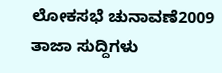ಲೋಕಸಭೆ ಚುನಾವಣೆ2009 ತಾಜಾ ಸುದ್ದಿಗಳು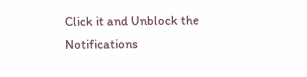Click it and Unblock the Notifications